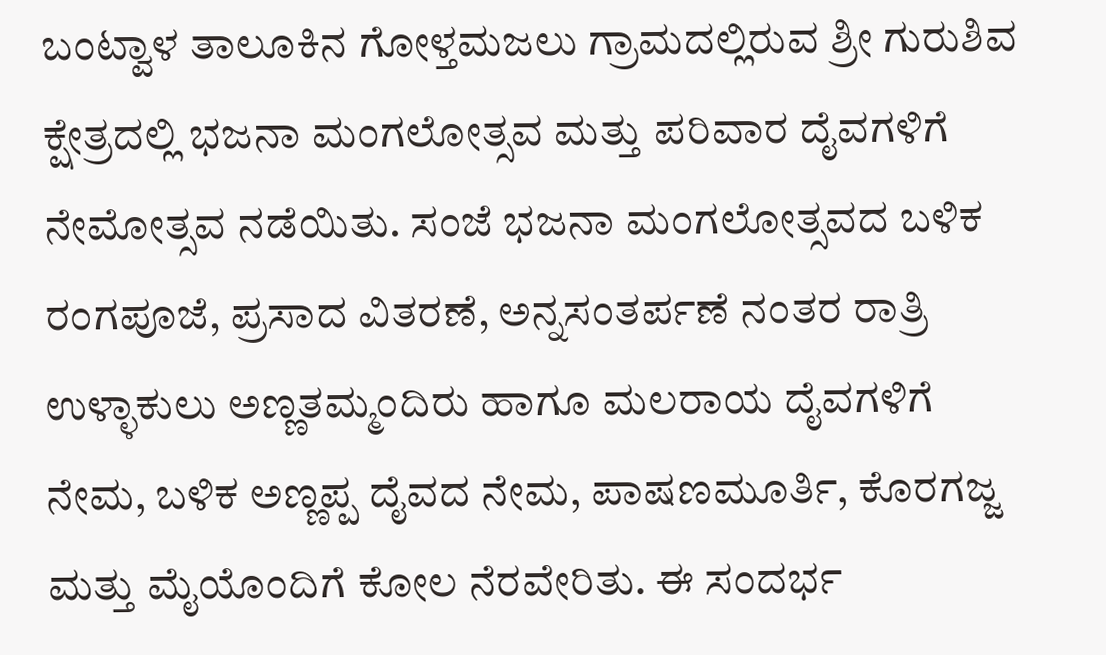ಬಂಟ್ವಾಳ ತಾಲೂಕಿನ ಗೋಳ್ತಮಜಲು ಗ್ರಾಮದಲ್ಲಿರುವ ಶ್ರೀ ಗುರುಶಿವ ಕ್ಷೇತ್ರದಲ್ಲಿ ಭಜನಾ ಮಂಗಲೋತ್ಸವ ಮತ್ತು ಪರಿವಾರ ದೈವಗಳಿಗೆ ನೇಮೋತ್ಸವ ನಡೆಯಿತು. ಸಂಜೆ ಭಜನಾ ಮಂಗಲೋತ್ಸವದ ಬಳಿಕ ರಂಗಪೂಜೆ, ಪ್ರಸಾದ ವಿತರಣೆ, ಅನ್ನಸಂತರ್ಪಣೆ ನಂತರ ರಾತ್ರಿ ಉಳ್ಳಾಕುಲು ಅಣ್ಣತಮ್ಮಂದಿರು ಹಾಗೂ ಮಲರಾಯ ದೈವಗಳಿಗೆ ನೇಮ, ಬಳಿಕ ಅಣ್ಣಪ್ಪ ದೈವದ ನೇಮ, ಪಾಷಣಮೂರ್ತಿ, ಕೊರಗಜ್ಜ ಮತ್ತು ಮೈಯೊಂದಿಗೆ ಕೋಲ ನೆರವೇರಿತು. ಈ ಸಂದರ್ಭ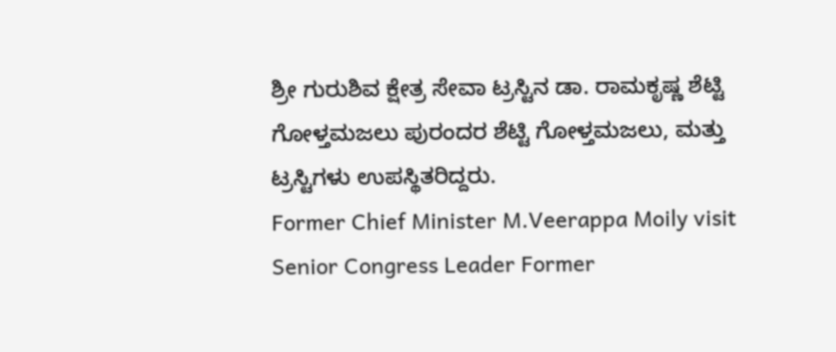ಶ್ರೀ ಗುರುಶಿವ ಕ್ಷೇತ್ರ ಸೇವಾ ಟ್ರಸ್ಟಿನ ಡಾ. ರಾಮಕೃಷ್ಣ ಶೆಟ್ಟಿ ಗೋಳ್ತಮಜಲು ಪುರಂದರ ಶೆಟ್ಟಿ ಗೋಳ್ತಮಜಲು, ಮತ್ತು ಟ್ರಸ್ಟಿಗಳು ಉಪಸ್ಥಿತರಿದ್ದರು.
Former Chief Minister M.Veerappa Moily visit Senior Congress Leader Former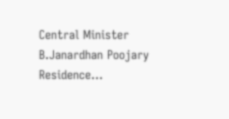Central Minister B.Janardhan Poojary Residence…